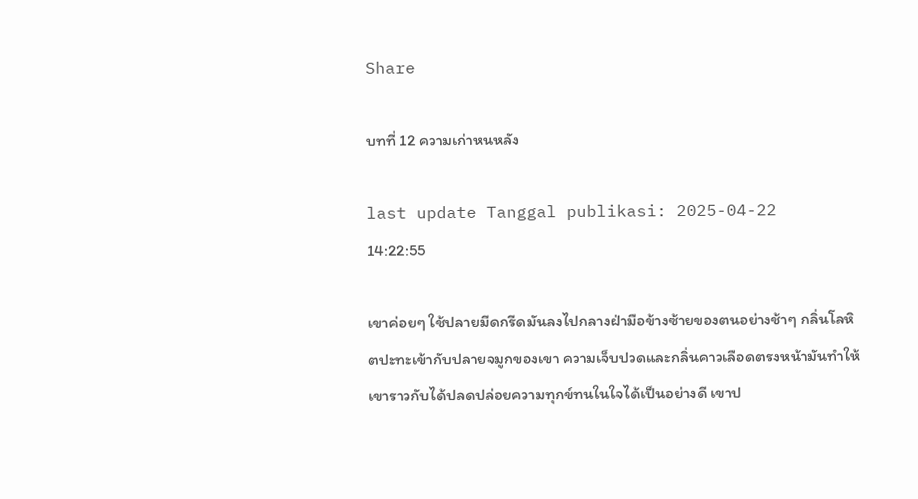Share

บทที่ 12 ความเก่าหนหลัง

last update Tanggal publikasi: 2025-04-22 14:22:55

เขาค่อยๆ ใช้ปลายมีดกรีดมันลงไปกลางฝ่ามือข้างซ้ายของตนอย่างช้าๆ กลิ่นโลหิตปะทะเข้ากับปลายจมูกของเขา ความเจ็บปวดและกลิ่นคาวเลือดตรงหน้ามันทำให้เขาราวกับได้ปลดปล่อยความทุกข์ทนในใจได้เป็นอย่างดี เขาป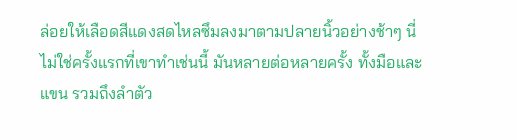ล่อยให้เลือดสีแดงสดไหลซึมลงมาตามปลายนิ้วอย่างช้าๆ นี่ไม่ใช่ครั้งแรกที่เขาทำเช่นนี้ มันหลายต่อหลายครั้ง ทั้งมือและแขน รวมถึงลำตัว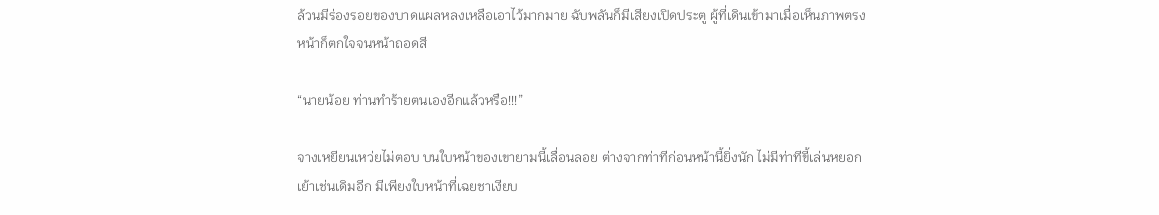ล้วนมีร่องรอยของบาดแผลหลงเหลือเอาไว้มากมาย ฉับพลันก็มีเสียงเปิดประตู ผู้ที่เดินเข้ามาเมื่อเห็นภาพตรงหน้าก็ตกใจจนหน้าถอดสี

“นายน้อย ท่านทำร้ายตนเองอีกแล้วหรือ!!!”

จางเหยียนเหว่ยไม่ตอบ บนใบหน้าของเขายามนี้เลื่อนลอย ต่างจากท่าทีก่อนหน้านี้ยิ่งนัก ไม่มีท่าทีขี้เล่นหยอกเย้าเช่นเดิมอีก มีเพียงใบหน้าที่เฉยชาเงียบ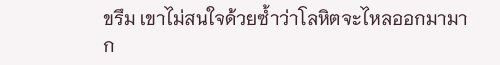ขรึม เขาไม่สนใจด้วยซ้ำว่าโลหิตจะไหลออกมามาก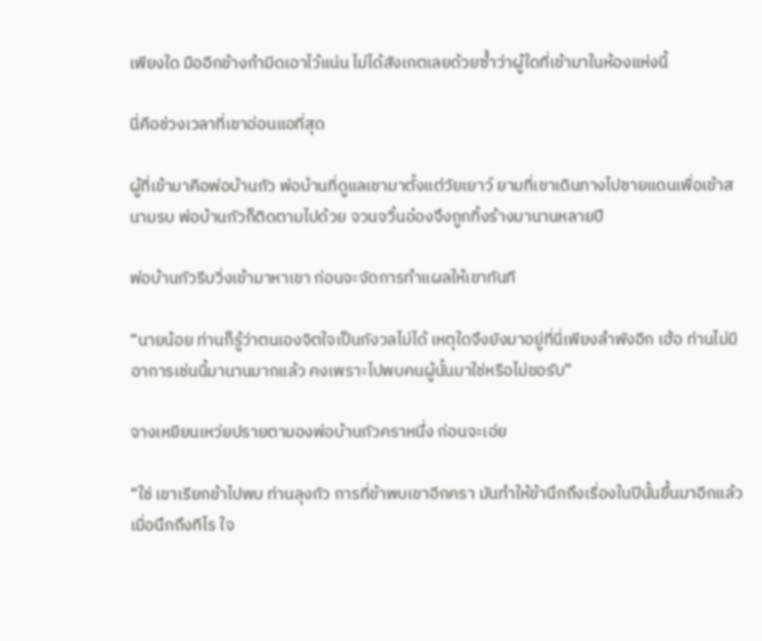เพียงใด มืออีกข้างกำมีดเอาไว้แน่น ไม่ได้สังเกตเลยด้วยซ้ำว่าผู้ใดที่เข้ามาในห้องแห่งนี้

นี่คือช่วงเวลาที่เขาอ่อนแอที่สุด

ผู้ที่เข้ามาคือพ่อบ้านกัว พ่อบ้านที่ดูแลเขามาตั้งแต่วัยเยาว์ ยามที่เขาเดินทางไปชายแดนเพื่อเข้าสนามรบ พ่อบ้านกัวก็ติดตามไปด้วย จวนจวิ้นอ๋องจึงถูกทิ้งร้างมานานหลายปี

พ่อบ้านกัวรีบวิ่งเข้ามาหาเขา ก่อนจะจัดการทำแผลให้เขาทันที

“นายน้อย ท่านก็รู้ว่าตนเองจิตใจเป็นกังวลไม่ได้ เหตุใดจึงยังมาอยู่ที่นี่เพียงลำพังอีก เฮ้อ ท่านไม่มีอาการเช่นนี้มานานมากแล้ว คงเพราะไปพบคนผู้นั้นมาใช่หรือไม่ขอรับ”

จางเหยียนเหว่ยปรายตามองพ่อบ้านกัวคราหนึ่ง ก่อนจะเอ่ย

“ใช่ เขาเรียกข้าไปพบ ท่านลุงกัว การที่ข้าพบเขาอีกครา มันทำให้ข้านึกถึงเรื่องในปีนั้นขึ้นมาอีกแล้ว เมื่อนึกถึงทีไร ใจ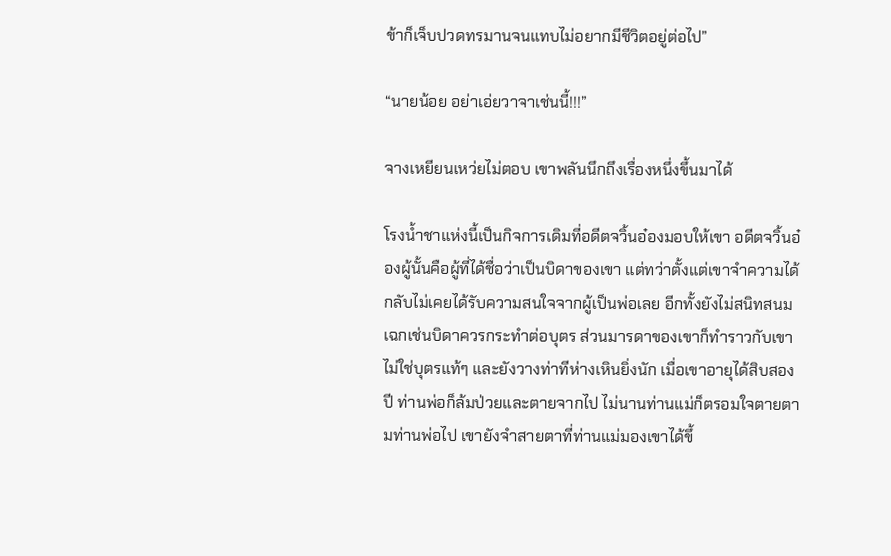ข้าก็เจ็บปวดทรมานจนแทบไม่อยากมีชีวิตอยู่ต่อไป”

“นายน้อย อย่าเอ่ยวาจาเช่นนี้!!!”

จางเหยียนเหว่ยไม่ตอบ เขาพลันนึกถึงเรื่องหนึ่งขึ้นมาได้

โรงน้ำชาแห่งนี้เป็นกิจการเดิมที่อดีตจวิ้นอ๋องมอบให้เขา อดีตจวิ้นอ๋องผู้นั้นคือผู้ที่ได้ชื่อว่าเป็นบิดาของเขา แต่ทว่าตั้งแต่เขาจำความได้ กลับไม่เคยได้รับความสนใจจากผู้เป็นพ่อเลย อีกทั้งยังไม่สนิทสนมเฉกเช่นบิดาควรกระทำต่อบุตร ส่วนมารดาของเขาก็ทำราวกับเขาไม่ใช่บุตรแท้ๆ และยังวางท่าทีห่างเหินยิ่งนัก เมื่อเขาอายุได้สิบสองปี ท่านพ่อก็ล้มป่วยและตายจากไป ไม่นานท่านแม่ก็ตรอมใจตายตามท่านพ่อไป เขายังจำสายตาที่ท่านแม่มองเขาได้ขึ้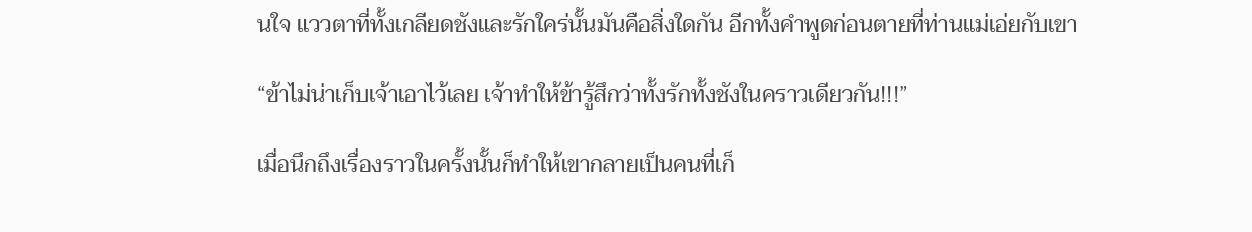นใจ แววตาที่ทั้งเกลียดชังและรักใคร่นั้นมันคือสิ่งใดกัน อีกทั้งคำพูดก่อนตายที่ท่านแม่เอ่ยกับเขา

“ข้าไม่น่าเก็บเจ้าเอาไว้เลย เจ้าทำให้ข้ารู้สึกว่าทั้งรักทั้งชังในคราวเดียวกัน!!!”

เมื่อนึกถึงเรื่องราวในครั้งนั้นก็ทำให้เขากลายเป็นคนที่เก็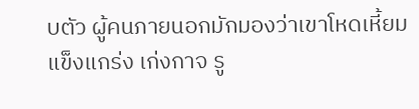บตัว ผู้คนภายนอกมักมองว่าเขาโหดเหี้ยม แข็งแกร่ง เก่งกาจ รู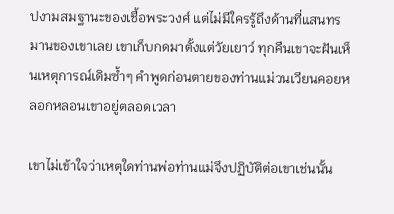ปงามสมฐานะของเชื้อพระวงศ์ แต่ไม่มีใครรู้ถึงด้านที่แสนทรมานของเขาเลย เขาเก็บกดมาตั้งแต่วัยเยาว์ ทุกคืนเขาจะฝันเห็นเหตุการณ์เดิมซ้ำๆ คำพูดก่อนตายของท่านแม่วนเวียนคอยหลอกหลอนเขาอยู่ตลอดเวลา

เขาไม่เข้าใจว่าเหตุใดท่านพ่อท่านแม่จึงปฏิบัติต่อเขาเช่นนั้น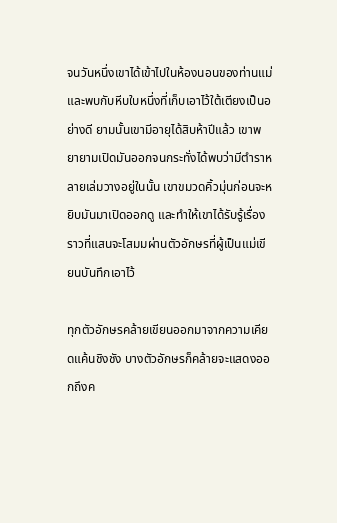จนวันหนึ่งเขาได้เข้าไปในห้องนอนของท่านแม่ และพบกับหีบใบหนึ่งที่เก็บเอาไว้ใต้เตียงเป็นอย่างดี ยามนั้นเขามีอายุได้สิบห้าปีแล้ว เขาพยายามเปิดมันออกจนกระทั่งได้พบว่ามีตำราหลายเล่มวางอยู่ในนั้น เขาขมวดคิ้วมุ่นก่อนจะหยิบมันมาเปิดออกดู และทำให้เขาได้รับรู้เรื่องราวที่แสนจะโสมมผ่านตัวอักษรที่ผู้เป็นแม่เขียนบันทึกเอาไว้

ทุกตัวอักษรคล้ายเขียนออกมาจากความเคียดแค้นชิงชัง บางตัวอักษรก็คล้ายจะแสดงออกถึงค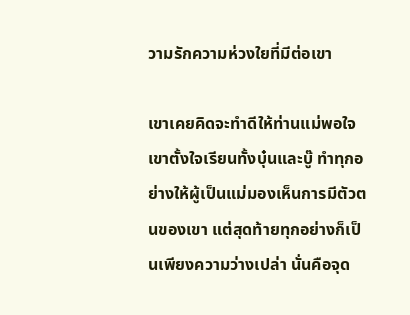วามรักความห่วงใยที่มีต่อเขา

เขาเคยคิดจะทำดีให้ท่านแม่พอใจ เขาตั้งใจเรียนทั้งบุ๋นและบู๊ ทำทุกอย่างให้ผู้เป็นแม่มองเห็นการมีตัวตนของเขา แต่สุดท้ายทุกอย่างก็เป็นเพียงความว่างเปล่า นั่นคือจุด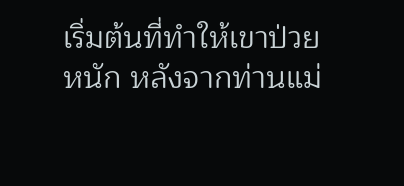เริ่มต้นที่ทำให้เขาป่วยหนัก หลังจากท่านแม่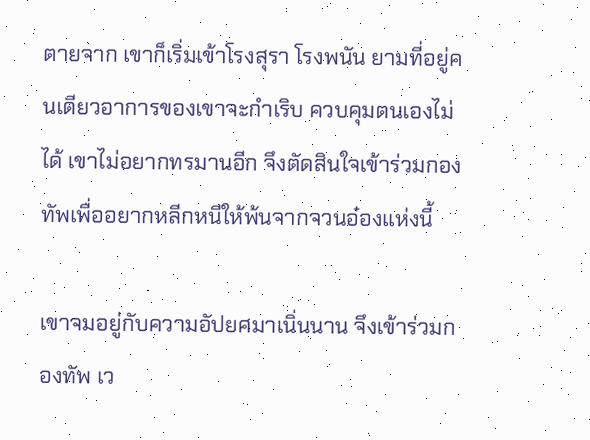ตายจาก เขาก็เริ่มเข้าโรงสุรา โรงพนัน ยามที่อยู่คนเดียวอาการของเขาจะกำเริบ ควบคุมตนเองไม่ได้ เขาไม่อยากทรมานอีก จึงตัดสินใจเข้าร่วมกองทัพเพื่ออยากหลีกหนีให้พ้นจากจวนอ๋องแห่งนี้

เขาจมอยู่กับความอัปยศมาเนิ่นนาน จึงเข้าร่วมกองทัพ เว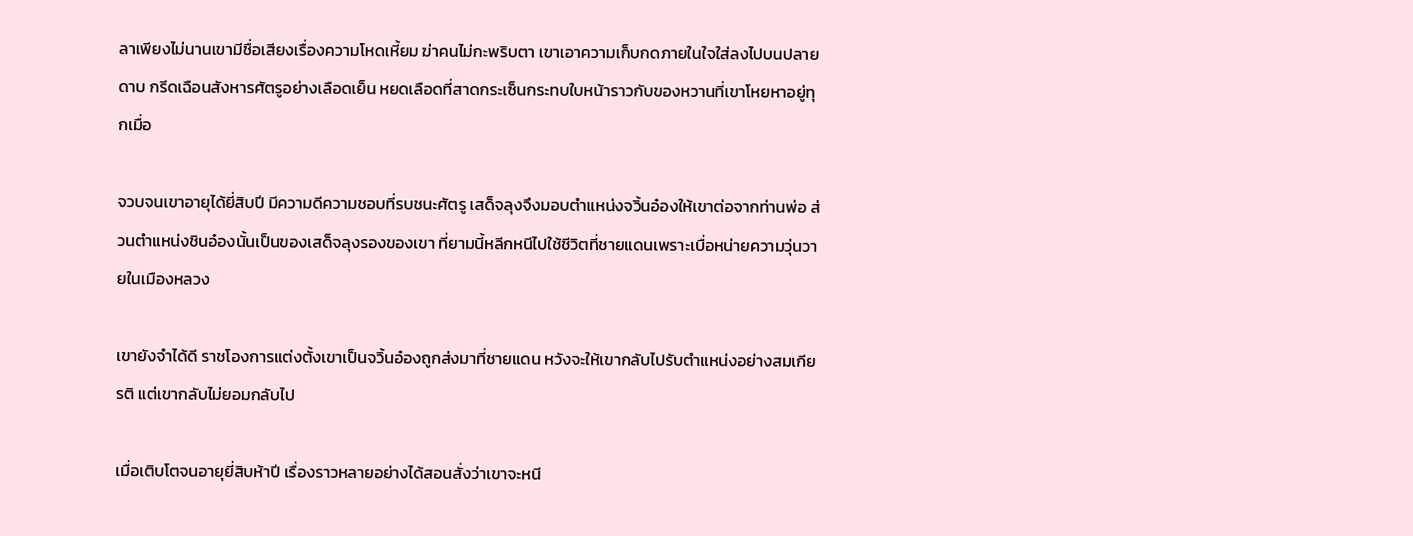ลาเพียงไม่นานเขามีชื่อเสียงเรื่องความโหดเหี้ยม ฆ่าคนไม่กะพริบตา เขาเอาความเก็บกดภายในใจใส่ลงไปบนปลายดาบ กรีดเฉือนสังหารศัตรูอย่างเลือดเย็น หยดเลือดที่สาดกระเซ็นกระทบใบหน้าราวกับของหวานที่เขาโหยหาอยู่ทุกเมื่อ

จวบจนเขาอายุได้ยี่สิบปี มีความดีความชอบที่รบชนะศัตรู เสด็จลุงจึงมอบตำแหน่งจวิ้นอ๋องให้เขาต่อจากท่านพ่อ ส่วนตำแหน่งชินอ๋องนั้นเป็นของเสด็จลุงรองของเขา ที่ยามนี้หลีกหนีไปใช้ชีวิตที่ชายแดนเพราะเบื่อหน่ายความวุ่นวายในเมืองหลวง

เขายังจำได้ดี ราชโองการแต่งตั้งเขาเป็นจวิ้นอ๋องถูกส่งมาที่ชายแดน หวังจะให้เขากลับไปรับตำแหน่งอย่างสมเกียรติ แต่เขากลับไม่ยอมกลับไป

เมื่อเติบโตจนอายุยี่สิบห้าปี เรื่องราวหลายอย่างได้สอนสั่งว่าเขาจะหนี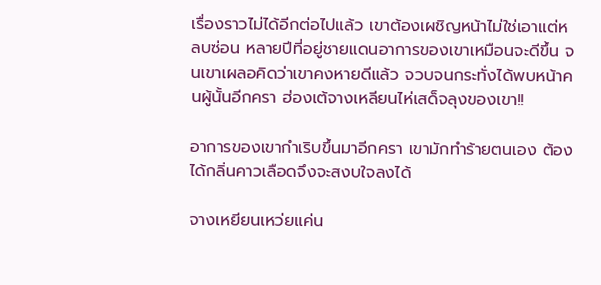เรื่องราวไม่ได้อีกต่อไปแล้ว เขาต้องเผชิญหน้าไม่ใช่เอาแต่หลบซ่อน หลายปีที่อยู่ชายแดนอาการของเขาเหมือนจะดีขึ้น จนเขาเผลอคิดว่าเขาคงหายดีแล้ว จวบจนกระทั่งได้พบหน้าคนผู้นั้นอีกครา ฮ่องเต้จางเหลียนไห่เสด็จลุงของเขา!!

อาการของเขากำเริบขึ้นมาอีกครา เขามักทำร้ายตนเอง ต้องได้กลิ่นคาวเลือดจึงจะสงบใจลงได้

จางเหยียนเหว่ยแค่น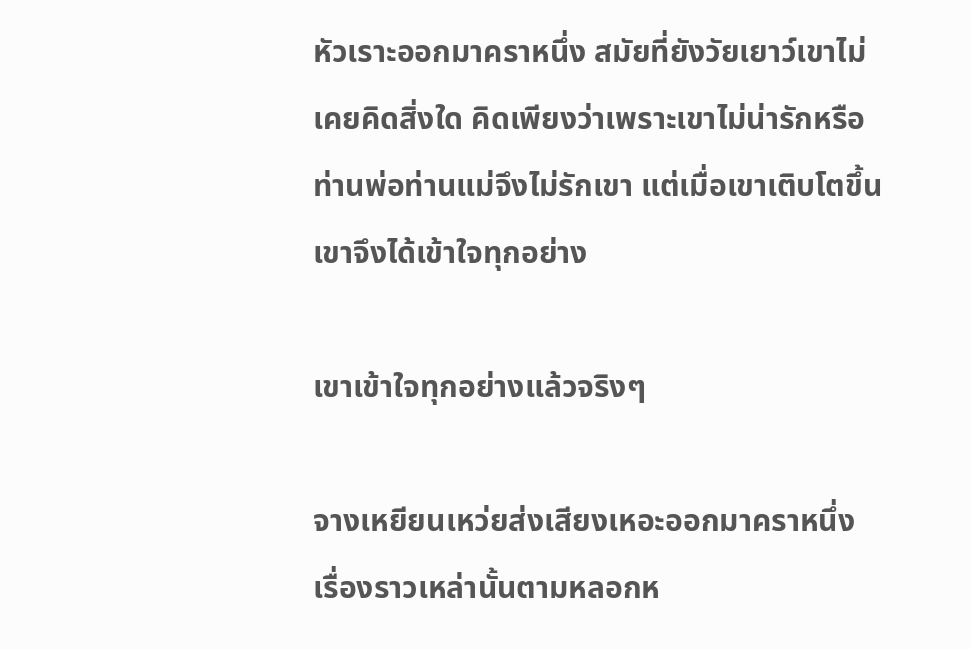หัวเราะออกมาคราหนึ่ง สมัยที่ยังวัยเยาว์เขาไม่เคยคิดสิ่งใด คิดเพียงว่าเพราะเขาไม่น่ารักหรือ ท่านพ่อท่านแม่จึงไม่รักเขา แต่เมื่อเขาเติบโตขึ้นเขาจึงได้เข้าใจทุกอย่าง

เขาเข้าใจทุกอย่างแล้วจริงๆ

จางเหยียนเหว่ยส่งเสียงเหอะออกมาคราหนึ่ง เรื่องราวเหล่านั้นตามหลอกห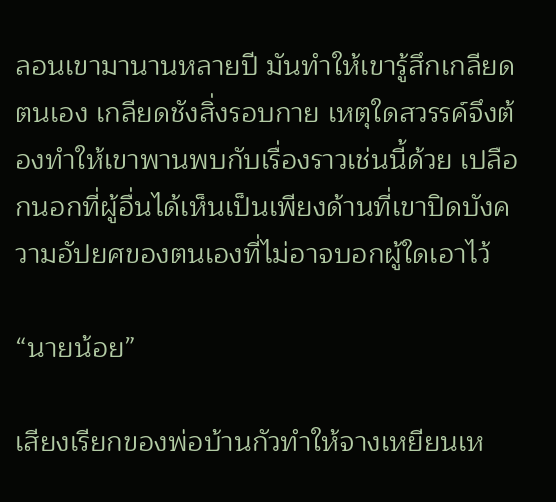ลอนเขามานานหลายปี มันทำให้เขารู้สึกเกลียดตนเอง เกลียดชังสิ่งรอบกาย เหตุใดสวรรค์จึงต้องทำให้เขาพานพบกับเรื่องราวเช่นนี้ด้วย เปลือกนอกที่ผู้อื่นได้เห็นเป็นเพียงด้านที่เขาปิดบังความอัปยศของตนเองที่ไม่อาจบอกผู้ใดเอาไว้

“นายน้อย”

เสียงเรียกของพ่อบ้านกัวทำให้จางเหยียนเห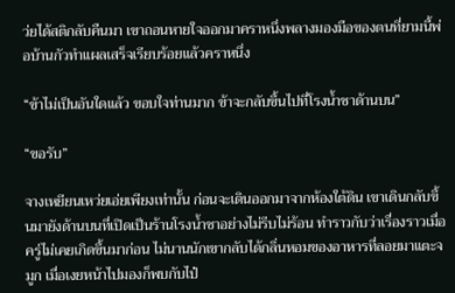ว่ยได้สติกลับคืนมา เขาถอนหายใจออกมาคราหนึ่งพลางมองมือของตนที่ยามนี้พ่อบ้านกัวทำแผลเสร็จเรียบร้อยแล้วคราหนึ่ง

“ข้าไม่เป็นอันใดแล้ว ขอบใจท่านมาก ข้าจะกลับขึ้นไปที่โรงน้ำชาด้านบน”

“ขอรับ”

จางเหยียนเหว่ยเอ่ยเพียงเท่านั้น ก่อนจะเดินออกมาจากห้องใต้ดิน เขาเดินกลับขึ้นมายังด้านบนที่เปิดเป็นร้านโรงน้ำชาอย่างไม่รีบไม่ร้อน ทำราวกับว่าเรื่องราวเมื่อครู่ไม่เคยเกิดขึ้นมาก่อน ไม่นานนักเขากลับได้กลิ่นหอมของอาหารที่ลอยมาแตะจมูก เมื่อเงยหน้าไปมองก็พบกับไป๋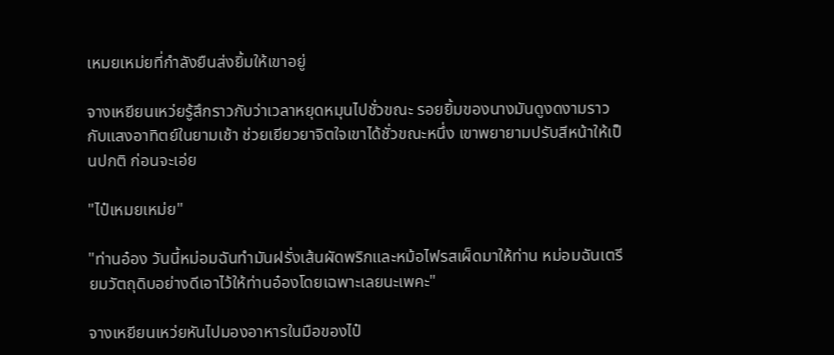เหมยเหม่ยที่กำลังยืนส่งยิ้มให้เขาอยู่

จางเหยียนเหว่ยรู้สึกราวกับว่าเวลาหยุดหมุนไปชั่วขณะ รอยยิ้มของนางมันดูงดงามราวกับแสงอาทิตย์ในยามเช้า ช่วยเยียวยาจิตใจเขาได้ชั่วขณะหนึ่ง เขาพยายามปรับสีหน้าให้เป็นปกติ ก่อนจะเอ่ย

"ไป๋เหมยเหม่ย"

"ท่านอ๋อง วันนี้หม่อมฉันทำมันฝรั่งเส้นผัดพริกและหม้อไฟรสเผ็ดมาให้ท่าน หม่อมฉันเตรียมวัตถุดิบอย่างดีเอาไว้ให้ท่านอ๋องโดยเฉพาะเลยนะเพคะ"

จางเหยียนเหว่ยหันไปมองอาหารในมือของไป๋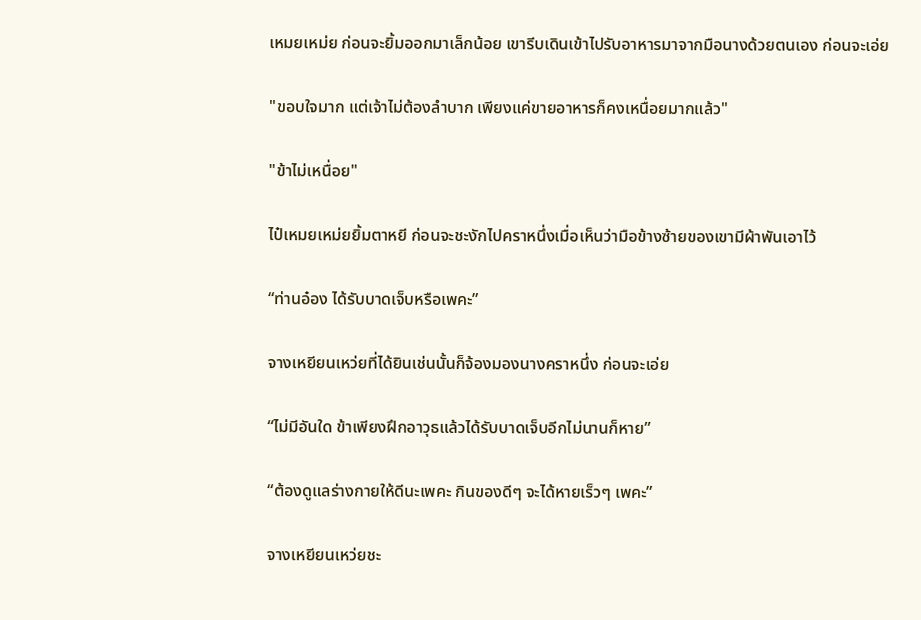เหมยเหม่ย ก่อนจะยิ้มออกมาเล็กน้อย เขารีบเดินเข้าไปรับอาหารมาจากมือนางด้วยตนเอง ก่อนจะเอ่ย

"ขอบใจมาก แต่เจ้าไม่ต้องลำบาก เพียงแค่ขายอาหารก็คงเหนื่อยมากแล้ว"

"ข้าไม่เหนื่อย"

ไป๋เหมยเหม่ยยิ้มตาหยี ก่อนจะชะงักไปคราหนึ่งเมื่อเห็นว่ามือข้างซ้ายของเขามีผ้าพันเอาไว้

“ท่านอ๋อง ได้รับบาดเจ็บหรือเพคะ”

จางเหยียนเหว่ยที่ได้ยินเช่นนั้นก็จ้องมองนางคราหนึ่ง ก่อนจะเอ่ย

“ไม่มีอันใด ข้าเพียงฝึกอาวุธแล้วได้รับบาดเจ็บอีกไม่นานก็หาย”

“ต้องดูแลร่างกายให้ดีนะเพคะ กินของดีๆ จะได้หายเร็วๆ เพคะ”

จางเหยียนเหว่ยชะ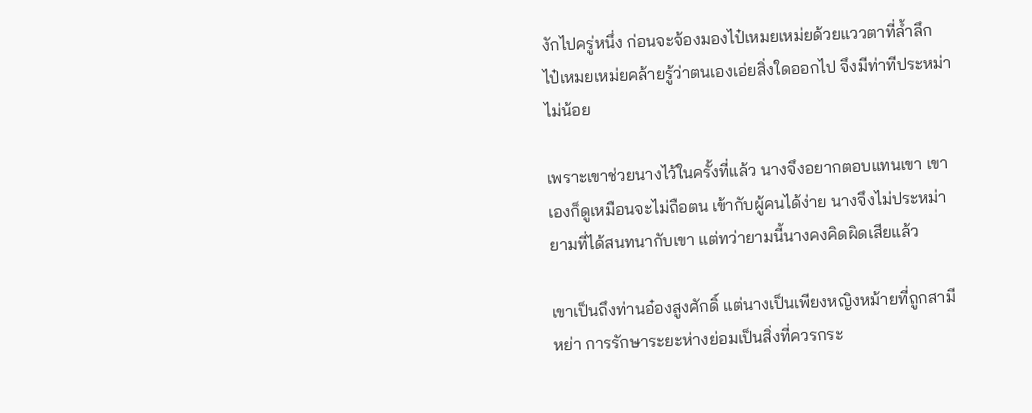งักไปครู่หนึ่ง ก่อนจะจ้องมองไป๋เหมยเหม่ยด้วยแววตาที่ล้ำลึก ไป๋เหมยเหม่ยคล้ายรู้ว่าตนเองเอ่ยสิ่งใดออกไป จึงมีท่าทีประหม่าไม่น้อย

เพราะเขาช่วยนางไว้ในครั้งที่แล้ว นางจึงอยากตอบแทนเขา เขาเองก็ดูเหมือนจะไม่ถือตน เข้ากับผู้คนได้ง่าย นางจึงไม่ประหม่ายามที่ได้สนทนากับเขา แต่ทว่ายามนี้นางคงคิดผิดเสียแล้ว

เขาเป็นถึงท่านอ๋องสูงศักดิ์ แต่นางเป็นเพียงหญิงหม้ายที่ถูกสามีหย่า การรักษาระยะห่างย่อมเป็นสิ่งที่ควรกระ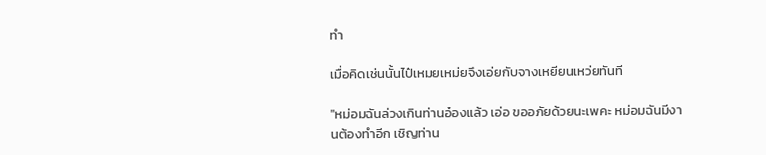ทำ

เมื่อคิดเช่นนั้นไป๋เหมยเหม่ยจึงเอ่ยกับจางเหยียนเหว่ยทันที

"หม่อมฉันล่วงเกินท่านอ๋องแล้ว เอ่อ ขออภัยด้วยนะเพคะ หม่อมฉันมีงานต้องทำอีก เชิญท่าน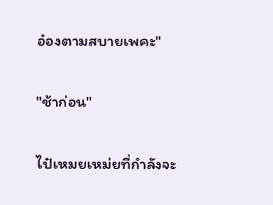อ๋องตามสบายเพคะ"

"ช้าก่อน"

ไป๋เหมยเหม่ยที่กำลังจะ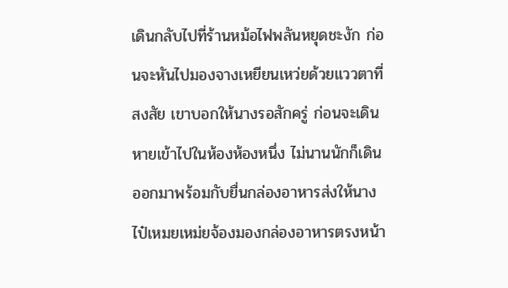เดินกลับไปที่ร้านหม้อไฟพลันหยุดชะงัก ก่อนจะหันไปมองจางเหยียนเหว่ยด้วยแววตาที่สงสัย เขาบอกให้นางรอสักครู่ ก่อนจะเดินหายเข้าไปในห้องห้องหนึ่ง ไม่นานนักก็เดินออกมาพร้อมกับยื่นกล่องอาหารส่งให้นาง ไป๋เหมยเหม่ยจ้องมองกล่องอาหารตรงหน้า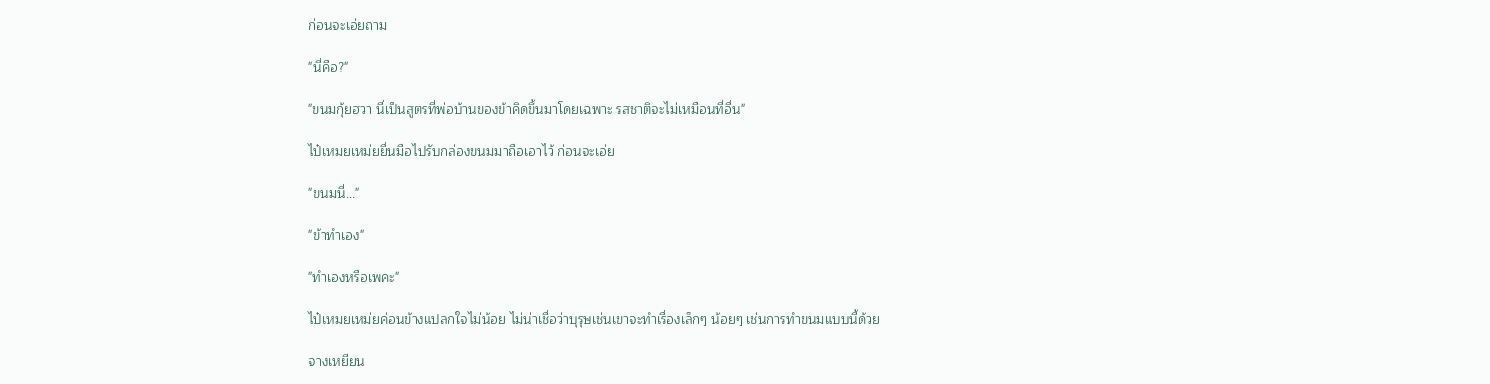ก่อนจะเอ่ยถาม

"นี่คือ?"

"ขนมกุ้ยฮวา นี่เป็นสูตรที่พ่อบ้านของข้าคิดขึ้นมาโดยเฉพาะ รสชาติจะไม่เหมือนที่อื่น"

ไป๋เหมยเหม่ยยื่นมือไปรับกล่องขนมมาถือเอาไว้ ก่อนจะเอ่ย

"ขนมนี่..."

"ข้าทำเอง"

"ทำเองหรือเพคะ"

ไป๋เหมยเหม่ยค่อนข้างแปลกใจไม่น้อย ไม่น่าเชื่อว่าบุรุษเช่นเขาจะทำเรื่องเล็กๆ น้อยๆ เช่นการทำขนมแบบนี้ด้วย

จางเหยียน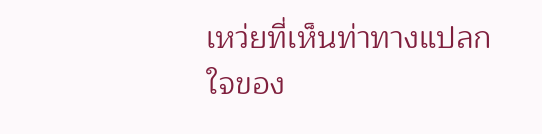เหว่ยที่เห็นท่าทางแปลกใจของ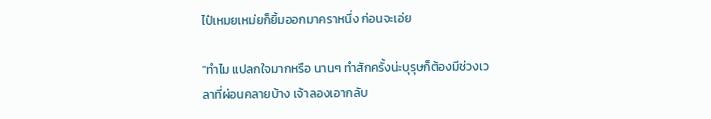ไป๋เหมยเหม่ยก็ยิ้มออกมาคราหนึ่ง ก่อนจะเอ่ย

"ทำไม แปลกใจมากหรือ นานๆ ทำสักครั้งน่ะบุรุษก็ต้องมีช่วงเวลาที่ผ่อนคลายบ้าง เจ้าลองเอากลับ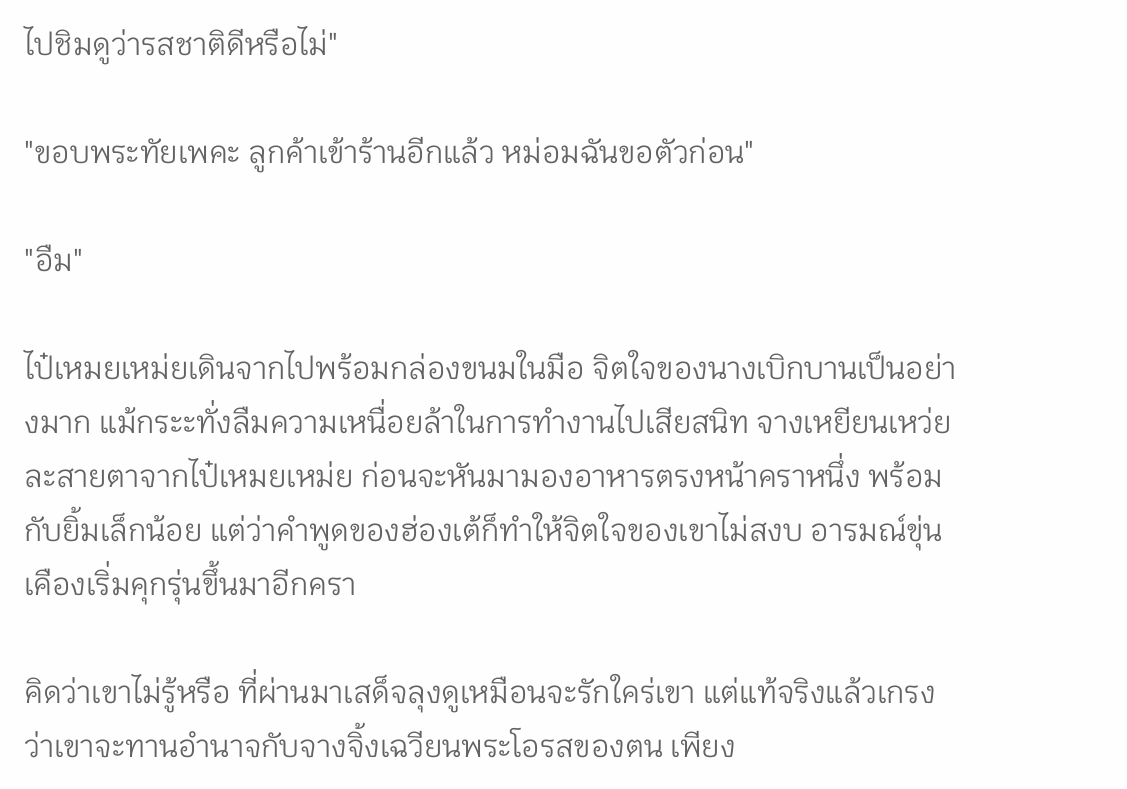ไปชิมดูว่ารสชาติดีหรือไม่"

"ขอบพระทัยเพคะ ลูกค้าเข้าร้านอีกแล้ว หม่อมฉันขอตัวก่อน"

"อืม"

ไป๋เหมยเหม่ยเดินจากไปพร้อมกล่องขนมในมือ จิตใจของนางเบิกบานเป็นอย่างมาก แม้กระะทั่งลืมความเหนื่อยล้าในการทำงานไปเสียสนิท จางเหยียนเหว่ยละสายตาจากไป๋เหมยเหม่ย ก่อนจะหันมามองอาหารตรงหน้าคราหนึ่ง พร้อมกับยิ้มเล็กน้อย แต่ว่าคำพูดของฮ่องเต้ก็ทำให้จิตใจของเขาไม่สงบ อารมณ์ขุ่นเคืองเริ่มคุกรุ่นขึ้นมาอีกครา

คิดว่าเขาไม่รู้หรือ ที่ผ่านมาเสด็จลุงดูเหมือนจะรักใคร่เขา แต่แท้จริงแล้วเกรงว่าเขาจะทานอำนาจกับจางจิ้งเฉวียนพระโอรสของตน เพียง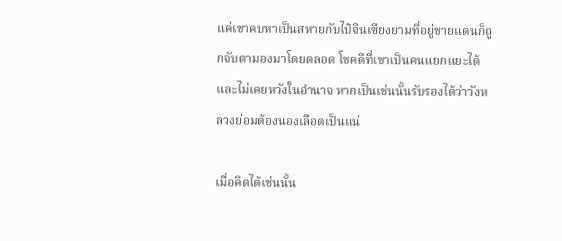แค่เขาคบหาเป็นสหายกับไป๋จินเซียงยามที่อยู่ชายแดนก็ถูกจับตามองมาโดยตลอด โชคดีที่เขาเป็นคนแยกแยะได้และไม่เคยหวังในอำนาจ หากเป็นเช่นนั้นรับรองได้ว่าวังหลวงย่อมต้องนองเลือดเป็นแน่

เมื่อคิดได้เช่นนั้น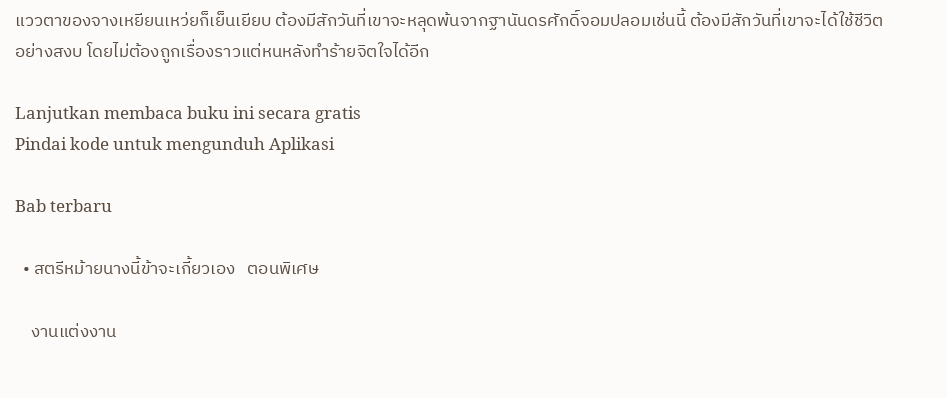แววตาของจางเหยียนเหว่ยก็เย็นเยียบ ต้องมีสักวันที่เขาจะหลุดพ้นจากฐานันดรศักดิ์จอมปลอมเช่นนี้ ต้องมีสักวันที่เขาจะได้ใช้ชีวิตอย่างสงบ โดยไม่ต้องถูกเรื่องราวแต่หนหลังทำร้ายจิตใจได้อีก

Lanjutkan membaca buku ini secara gratis
Pindai kode untuk mengunduh Aplikasi

Bab terbaru

  • สตรีหม้ายนางนี้ข้าจะเกี้ยวเอง   ตอนพิเศษ

    งานแต่งงาน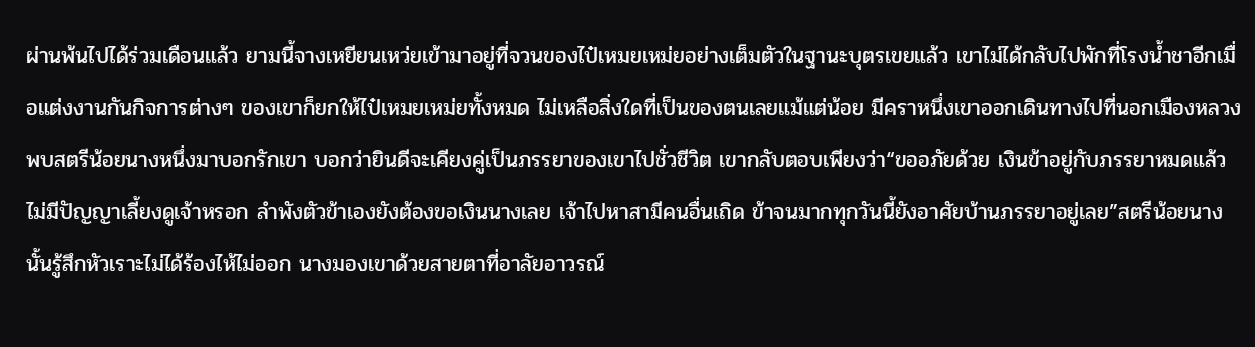ผ่านพ้นไปได้ร่วมเดือนแล้ว ยามนี้จางเหยียนเหว่ยเข้ามาอยู่ที่จวนของไป๋เหมยเหม่ยอย่างเต็มตัวในฐานะบุตรเขยแล้ว เขาไม่ได้กลับไปพักที่โรงน้ำชาอีกเมื่อแต่งงานกันกิจการต่างๆ ของเขาก็ยกให้ไป๋เหมยเหม่ยทั้งหมด ไม่เหลือสิ่งใดที่เป็นของตนเลยแม้แต่น้อย มีคราหนึ่งเขาออกเดินทางไปที่นอกเมืองหลวง พบสตรีน้อยนางหนึ่งมาบอกรักเขา บอกว่ายินดีจะเคียงคู่เป็นภรรยาของเขาไปชั่วชีวิต เขากลับตอบเพียงว่า“ขออภัยด้วย เงินข้าอยู่กับภรรยาหมดแล้ว ไม่มีปัญญาเลี้ยงดูเจ้าหรอก ลำพังตัวข้าเองยังต้องขอเงินนางเลย เจ้าไปหาสามีคนอื่นเถิด ข้าจนมากทุกวันนี้ยังอาศัยบ้านภรรยาอยู่เลย”สตรีน้อยนางนั้นรู้สึกหัวเราะไม่ได้ร้องไห้ไม่ออก นางมองเขาด้วยสายตาที่อาลัยอาวรณ์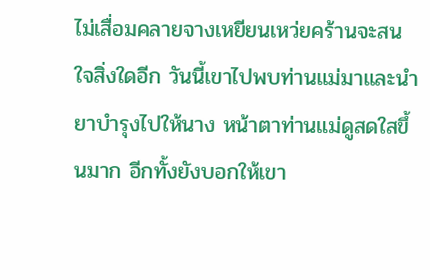ไม่เสื่อมคลายจางเหยียนเหว่ยคร้านจะสนใจสิ่งใดอีก วันนี้เขาไปพบท่านแม่มาและนำยาบำรุงไปให้นาง หน้าตาท่านแม่ดูสดใสขึ้นมาก อีกทั้งยังบอกให้เขา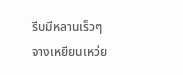รีบมีหลานเร็วๆ จางเหยียนเหว่ย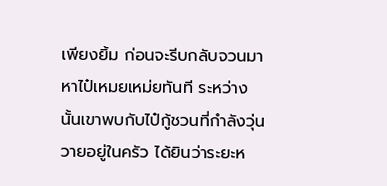เพียงยิ้ม ก่อนจะรีบกลับจวนมาหาไป๋เหมยเหม่ยทันที ระหว่างนั้นเขาพบกับไป๋กู้ชวนที่กำลังวุ่นวายอยู่ในครัว ได้ยินว่าระยะห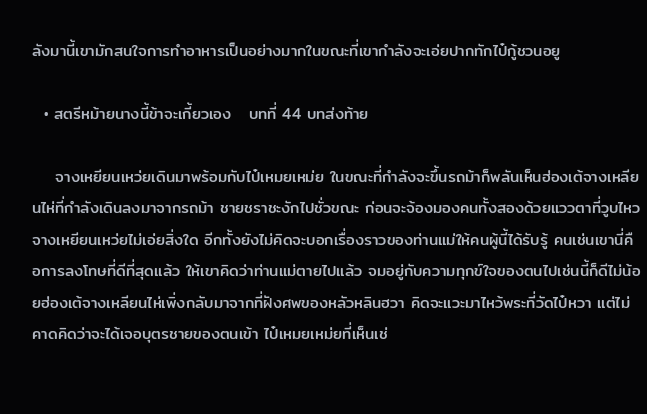ลังมานี้เขามักสนใจการทำอาหารเป็นอย่างมากในขณะที่เขากำลังจะเอ่ยปากทักไป๋กู้ชวนอยู

  • สตรีหม้ายนางนี้ข้าจะเกี้ยวเอง   บทที่ 44 บทส่งท้าย

    จางเหยียนเหว่ยเดินมาพร้อมกับไป๋เหมยเหม่ย ในขณะที่กำลังจะขึ้นรถม้าก็พลันเห็นฮ่องเต้จางเหลียนไห่ที่กำลังเดินลงมาจากรถม้า ชายชราชะงักไปชั่วขณะ ก่อนจะจ้องมองคนทั้งสองด้วยแววตาที่วูบไหวจางเหยียนเหว่ยไม่เอ่ยสิ่งใด อีกทั้งยังไม่คิดจะบอกเรื่องราวของท่านแม่ให้คนผู้นี้ได้รับรู้ คนเช่นเขานี่คือการลงโทษที่ดีที่สุดแล้ว ให้เขาคิดว่าท่านแม่ตายไปแล้ว จมอยู่กับความทุกข์ใจของตนไปเช่นนี้ก็ดีไม่น้อยฮ่องเต้จางเหลียนไห่เพิ่งกลับมาจากที่ฝังศพของหลัวหลินฮวา คิดจะแวะมาไหว้พระที่วัดไป๋หวา แต่ไม่คาดคิดว่าจะได้เจอบุตรชายของตนเข้า ไป๋เหมยเหม่ยที่เห็นเช่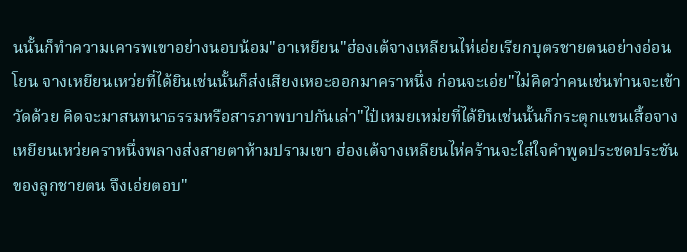นนั้นก็ทำความเคารพเขาอย่างนอบน้อม"อาเหยียน"ฮ่องเต้จางเหลียนไห่เอ่ยเรียกบุตรชายตนอย่างอ่อนโยน จางเหยียนเหว่ยที่ได้ยินเช่นนั้นก็ส่งเสียงเหอะออกมาคราหนึ่ง ก่อนจะเอ่ย"ไม่คิดว่าคนเช่นท่านจะเข้าวัดด้วย คิดจะมาสนทนาธรรมหรือสารภาพบาปกันเล่า"ไป๋เหมยเหม่ยที่ได้ยินเช่นนั้นก็กระตุกแขนเสื้อจางเหยียนเหว่ยคราหนึ่งพลางส่งสายตาห้ามปรามเขา ฮ่องเต้จางเหลียนไห่คร้านจะใส่ใจคำพูดประชดประชันของลูกชายตน จึงเอ่ยตอบ"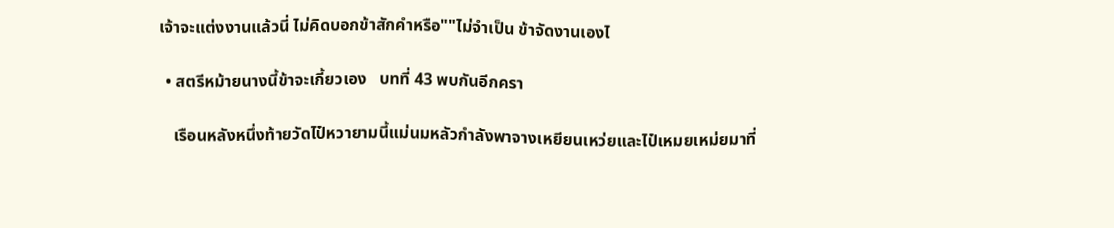เจ้าจะแต่งงานแล้วนี่ ไม่คิดบอกข้าสักคำหรือ""ไม่จำเป็น ข้าจัดงานเองไ

  • สตรีหม้ายนางนี้ข้าจะเกี้ยวเอง   บทที่ 43 พบกันอีกครา

    เรือนหลังหนึ่งท้ายวัดไป๋หวายามนี้แม่นมหลัวกำลังพาจางเหยียนเหว่ยและไป๋เหมยเหม่ยมาที่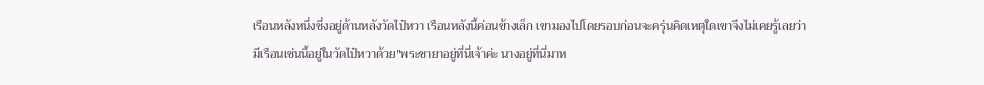เรือนหลังหนึ่งซึ่งอยู่ด้านหลังวัดไป๋หวา เรือนหลังนี้ค่อนข้างเล็ก เขามองไปโดยรอบก่อนจะครุ่นคิดเหตุใดเขาจึงไม่เคยรู้เลยว่ามีเรือนเช่นนี้อยู่ในวัดไป๋หวาด้วย"พระชายาอยู่ที่นี่เจ้าค่ะ นางอยู่ที่นี่มาห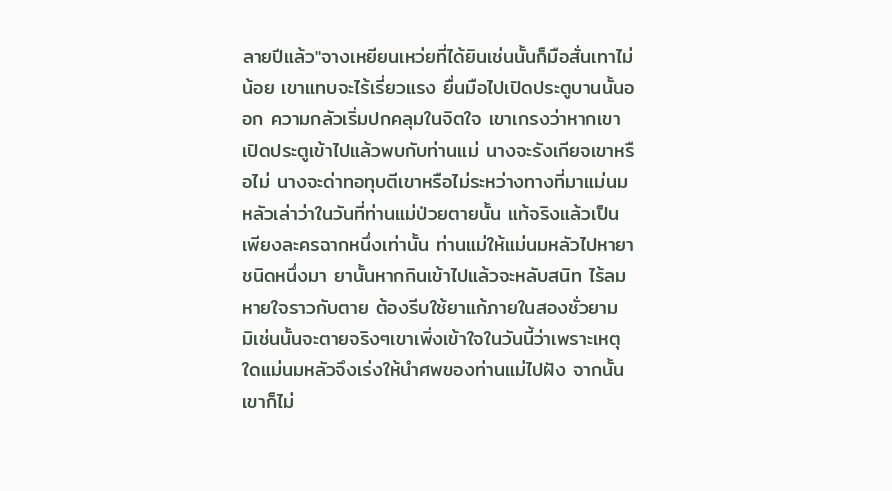ลายปีแล้ว"จางเหยียนเหว่ยที่ได้ยินเช่นนั้นก็มือสั่นเทาไม่น้อย เขาแทบจะไร้เรี่ยวแรง ยื่นมือไปเปิดประตูบานนั้นออก ความกลัวเริ่มปกคลุมในจิตใจ เขาเกรงว่าหากเขาเปิดประตูเข้าไปแล้วพบกับท่านแม่ นางจะรังเกียจเขาหรือไม่ นางจะด่าทอทุบตีเขาหรือไม่ระหว่างทางที่มาแม่นมหลัวเล่าว่าในวันที่ท่านแม่ป่วยตายนั้น แท้จริงแล้วเป็นเพียงละครฉากหนึ่งเท่านั้น ท่านแม่ให้แม่นมหลัวไปหายาชนิดหนึ่งมา ยานั้นหากกินเข้าไปแล้วจะหลับสนิท ไร้ลมหายใจราวกับตาย ต้องรีบใช้ยาแก้ภายในสองชั่วยาม มิเช่นนั้นจะตายจริงๆเขาเพิ่งเข้าใจในวันนี้ว่าเพราะเหตุใดแม่นมหลัวจึงเร่งให้นำศพของท่านแม่ไปฝัง จากนั้นเขาก็ไม่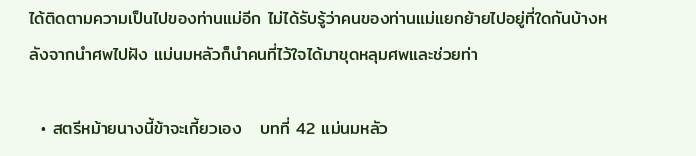ได้ติดตามความเป็นไปของท่านแม่อีก ไม่ได้รับรู้ว่าคนของท่านแม่แยกย้ายไปอยู่ที่ใดกันบ้างหลังจากนำศพไปฝัง แม่นมหลัวก็นำคนที่ไว้ใจได้มาขุดหลุมศพและช่วยท่า

  • สตรีหม้ายนางนี้ข้าจะเกี้ยวเอง   บทที่ 42 แม่นมหลัว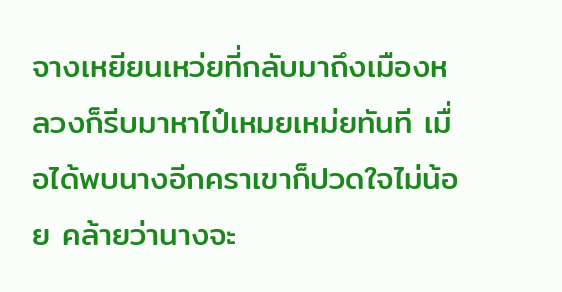จางเหยียนเหว่ยที่กลับมาถึงเมืองหลวงก็รีบมาหาไป๋เหมยเหม่ยทันที เมื่อได้พบนางอีกคราเขาก็ปวดใจไม่น้อย คล้ายว่านางจะ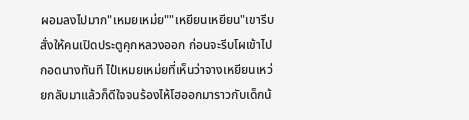ผอมลงไปมาก"เหมยเหม่ย""เหยียนเหยียน"เขารีบสั่งให้คนเปิดประตูคุกหลวงออก ก่อนจะรีบโผเข้าไปกอดนางทันที ไป๋เหมยเหม่ยที่เห็นว่าจางเหยียนเหว่ยกลับมาแล้วก็ดีใจจนร้องไห้โฮออกมาราวกับเด็กน้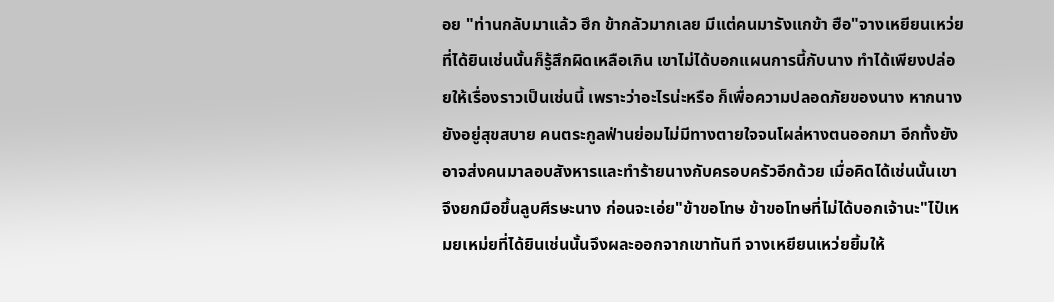อย "ท่านกลับมาแล้ว ฮึก ข้ากลัวมากเลย มีแต่คนมารังแกข้า ฮือ"จางเหยียนเหว่ยที่ได้ยินเช่นนั้นก็รู้สึกผิดเหลือเกิน เขาไม่ได้บอกแผนการนี้กับนาง ทำได้เพียงปล่อยให้เรื่องราวเป็นเช่นนี้ เพราะว่าอะไรน่ะหรือ ก็เพื่อความปลอดภัยของนาง หากนางยังอยู่สุขสบาย คนตระกูลฟ่านย่อมไม่มีทางตายใจจนโผล่หางตนออกมา อีกทั้งยังอาจส่งคนมาลอบสังหารและทำร้ายนางกับครอบครัวอีกด้วย เมื่อคิดได้เช่นนั้นเขาจึงยกมือขึ้นลูบศีรษะนาง ก่อนจะเอ่ย"ข้าขอโทษ ข้าขอโทษที่ไม่ได้บอกเจ้านะ"ไป๋เหมยเหม่ยที่ได้ยินเช่นนั้นจึงผละออกจากเขาทันที จางเหยียนเหว่ยยิ้มให้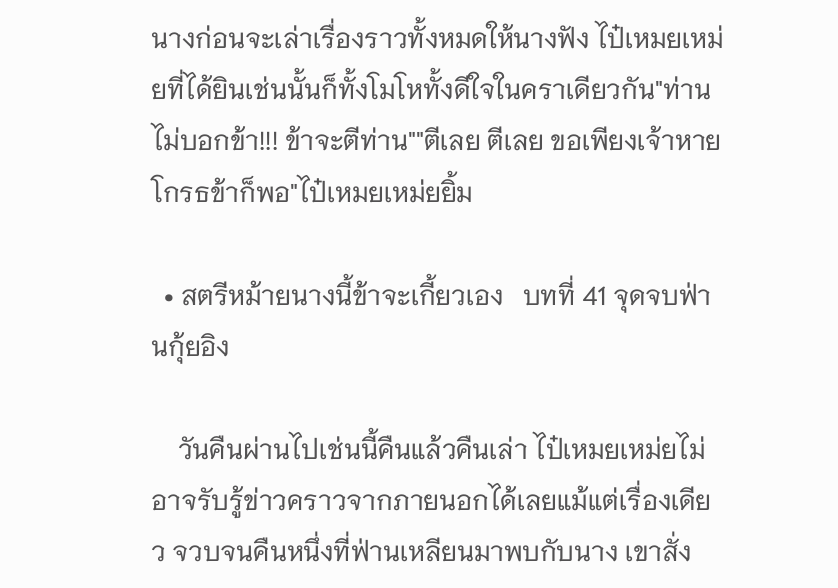นางก่อนจะเล่าเรื่องราวทั้งหมดให้นางฟัง ไป๋เหมยเหม่ยที่ได้ยินเช่นนั้นก็ทั้งโมโหทั้งดีใจในคราเดียวกัน"ท่านไม่บอกข้า!!! ข้าจะตีท่าน""ตีเลย ตีเลย ขอเพียงเจ้าหายโกรธข้าก็พอ"ไป๋เหมยเหม่ยยิ้ม

  • สตรีหม้ายนางนี้ข้าจะเกี้ยวเอง   บทที่ 41 จุดจบฟ่านกุ้ยอิง

    วันคืนผ่านไปเช่นนี้คืนแล้วคืนเล่า ไป๋เหมยเหม่ยไม่อาจรับรู้ข่าวคราวจากภายนอกได้เลยแม้แต่เรื่องเดียว จวบจนคืนหนึ่งที่ฟ่านเหลียนมาพบกับนาง เขาสั่ง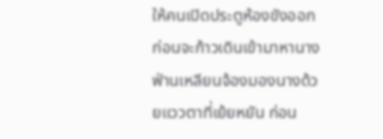ให้คนเปิดประตูห้องขังออก ก่อนจะก้าวเดินเข้ามาหานาง ฟ่านเหลียนจ้องมองนางด้วยแววตาที่เย้ยหยัน ก่อน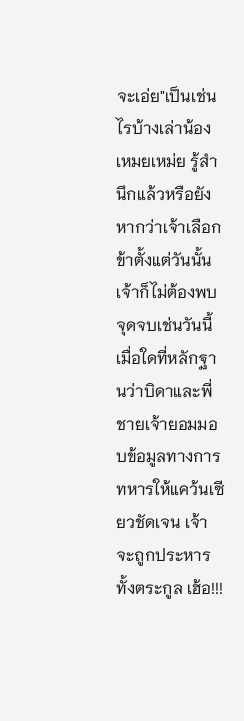จะเอ่ย"เป็นเช่นไรบ้างเล่าน้องเหมยเหม่ย รู้สำนึกแล้วหรือยัง หากว่าเจ้าเลือกข้าตั้งแต่วันนั้น เจ้าก็ไม่ต้องพบจุดจบเช่นวันนี้ เมื่อใดที่หลักฐานว่าบิดาและพี่ชายเจ้ายอมมอบข้อมูลทางการทหารให้แคว้นเซียวชัดเจน เจ้าจะถูกประหารทั้งตระกูล เฮ้อ!!!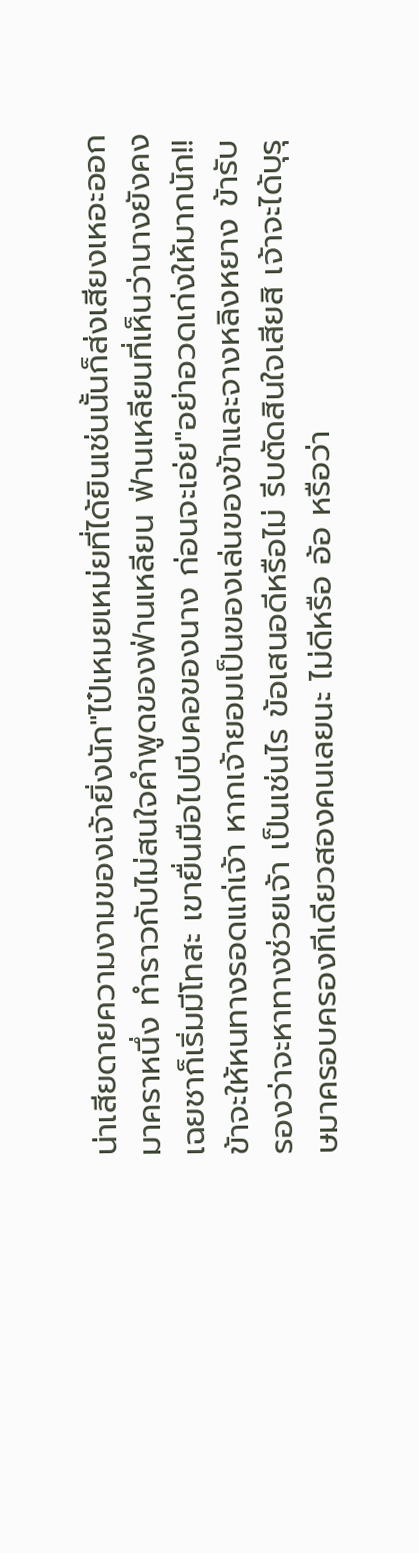น่าเสียดายความงามของเจ้ายิ่งนัก"ไป๋เหมยเหม่ยที่ได้ยินเช่นนั้นก็ส่งเสียงเหอะออกมาคราหนึ่ง ทำราวกับไม่สนใจคำพูดของฟ่านเหลียน ฟ่านเหลียนที่เห็นว่านางยังคงเฉยชาก็เริ่มมีโทสะ เขายื่นมือไปบีบคอของนาง ก่อนจะเอ่ย"อย่าอวดเก่งให้มากนัก!! ข้าจะให้หนทางรอดแก่เจ้า หากเจ้ายอมเป็นของเล่นของข้าและจางหลิงหยาง ข้ารับรองว่าจะหาทางช่วยเจ้า เป็นเช่นไร ข้อเสนอดีหรือไม่ รีบตัดสินใจเสียสิ เจ้าจะได้บุรุษมาครอบครองทีเดียวสองคนเลยนะ ไม่ดีหรือ อ้อ หรือว่า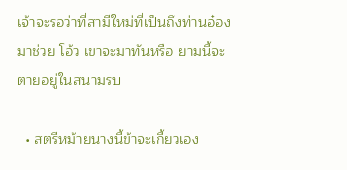เจ้าจะรอว่าที่สามีใหม่ที่เป็นถึงท่านอ๋องมาช่วย โอ้ว เขาจะมาทันหรือ ยามนี้จะตายอยู่ในสนามรบ

  • สตรีหม้ายนางนี้ข้าจะเกี้ยวเอง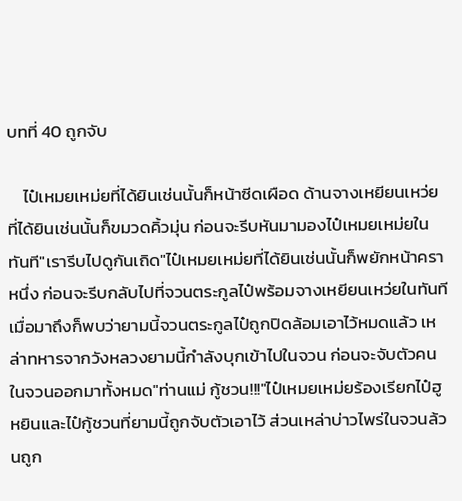บทที่ 40 ถูกจับ

    ไป๋เหมยเหม่ยที่ได้ยินเช่นนั้นก็หน้าซีดเผือด ด้านจางเหยียนเหว่ยที่ได้ยินเช่นนั้นก็ขมวดคิ้วมุ่น ก่อนจะรีบหันมามองไป๋เหมยเหม่ยในทันที"เรารีบไปดูกันเถิด"ไป๋เหมยเหม่ยที่ได้ยินเช่นนั้นก็พยักหน้าคราหนึ่ง ก่อนจะรีบกลับไปที่จวนตระกูลไป๋พร้อมจางเหยียนเหว่ยในทันที เมื่อมาถึงก็พบว่ายามนี้จวนตระกูลไป๋ถูกปิดล้อมเอาไว้หมดแล้ว เหล่าทหารจากวังหลวงยามนี้กำลังบุกเข้าไปในจวน ก่อนจะจับตัวคนในจวนออกมาทั้งหมด"ท่านแม่ กู้ชวน!!!"ไป๋เหมยเหม่ยร้องเรียกไป๋ฮูหยินและไป๋กู้ชวนที่ยามนี้ถูกจับตัวเอาไว้ ส่วนเหล่าบ่าวไพร่ในจวนล้วนถูก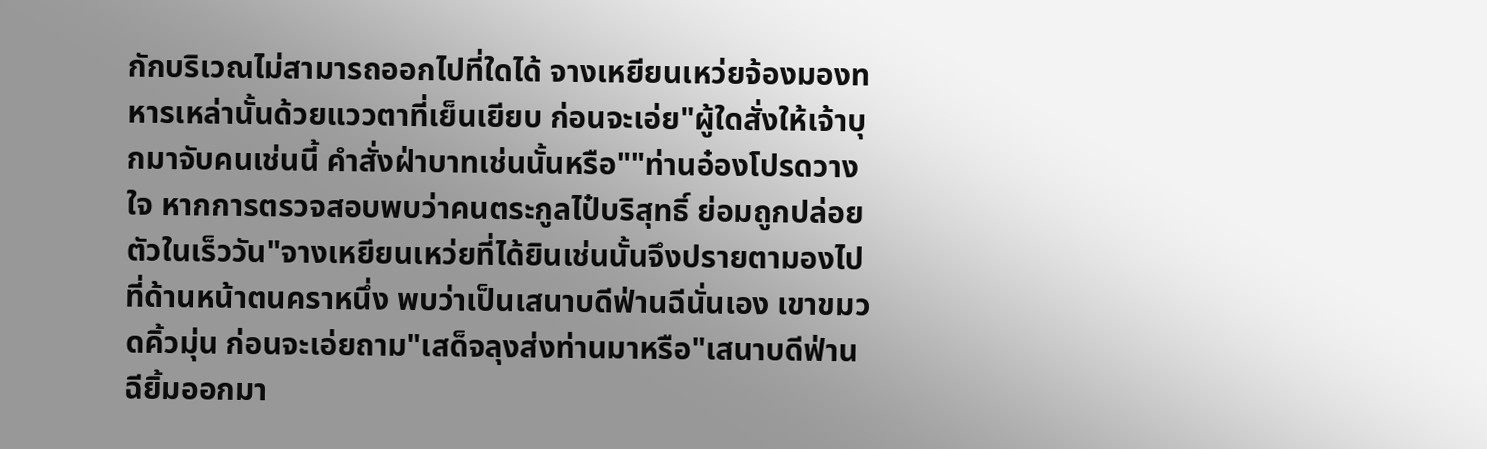กักบริเวณไม่สามารถออกไปที่ใดได้ จางเหยียนเหว่ยจ้องมองทหารเหล่านั้นด้วยแววตาที่เย็นเยียบ ก่อนจะเอ่ย"ผู้ใดสั่งให้เจ้าบุกมาจับคนเช่นนี้ คำสั่งฝ่าบาทเช่นนั้นหรือ""ท่านอ๋องโปรดวางใจ หากการตรวจสอบพบว่าคนตระกูลไป๋บริสุทธิ์ ย่อมถูกปล่อยตัวในเร็ววัน"จางเหยียนเหว่ยที่ได้ยินเช่นนั้นจึงปรายตามองไปที่ด้านหน้าตนคราหนึ่ง พบว่าเป็นเสนาบดีฟ่านฉีนั่นเอง เขาขมวดคิ้วมุ่น ก่อนจะเอ่ยถาม"เสด็จลุงส่งท่านมาหรือ"เสนาบดีฟ่านฉียิ้มออกมา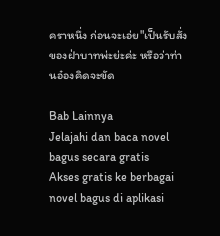คราหนึ่ง ก่อนจะเอ่ย"เป็นรับสั่งของฝ่าบาทพ่ะย่ะค่ะ หรือว่าท่านอ๋องคิดจะขัด

Bab Lainnya
Jelajahi dan baca novel bagus secara gratis
Akses gratis ke berbagai novel bagus di aplikasi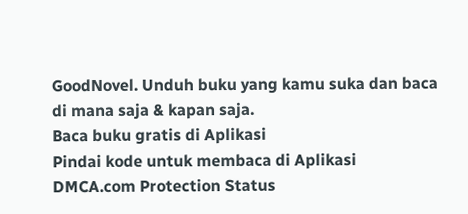GoodNovel. Unduh buku yang kamu suka dan baca di mana saja & kapan saja.
Baca buku gratis di Aplikasi
Pindai kode untuk membaca di Aplikasi
DMCA.com Protection Status